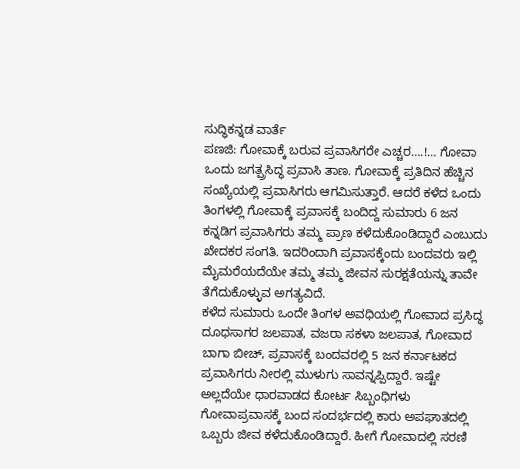ಸುದ್ಧಿಕನ್ನಡ ವಾರ್ತೆ
ಪಣಜಿ: ಗೋವಾಕ್ಕೆ ಬರುವ ಪ್ರವಾಸಿಗರೇ ಎಚ್ಚರ….!… ಗೋವಾ ಒಂದು ಜಗತ್ಪ್ರಸಿದ್ಧ ಪ್ರವಾಸಿ ತಾಣ. ಗೋವಾಕ್ಕೆ ಪ್ರತಿದಿನ ಹೆಚ್ಚಿನ ಸಂಖ್ಯೆಯಲ್ಲಿ ಪ್ರವಾಸಿಗರು ಆಗಮಿಸುತ್ತಾರೆ. ಆದರೆ ಕಳೆದ ಒಂದು ತಿಂಗಳಲ್ಲಿ ಗೋವಾಕ್ಕೆ ಪ್ರವಾಸಕ್ಕೆ ಬಂದಿದ್ದ ಸುಮಾರು 6 ಜನ ಕನ್ನಡಿಗ ಪ್ರವಾಸಿಗರು ತಮ್ಮ ಪ್ರಾಣ ಕಳೆದುಕೊಂಡಿದ್ದಾರೆ ಎಂಬುದು ಖೇದಕರ ಸಂಗತಿ. ಇದರಿಂದಾಗಿ ಪ್ರವಾಸಕ್ಕೆಂದು ಬಂದವರು ಇಲ್ಲಿ ಮೈಮರೆಯದೆಯೇ ತಮ್ಮ ತಮ್ಮ ಜೀವನ ಸುರಕ್ಷತೆಯನ್ನು ತಾವೇ ತೆಗೆದುಕೊಳ್ಳುವ ಅಗತ್ಯವಿದೆ.
ಕಳೆದ ಸುಮಾರು ಒಂದೇ ತಿಂಗಳ ಅವಧಿಯಲ್ಲಿ ಗೋವಾದ ಪ್ರಸಿದ್ಧ ದೂಧಸಾಗರ ಜಲಪಾತ, ವಜರಾ ಸಕಳಾ ಜಲಪಾತ, ಗೋವಾದ ಬಾಗಾ ಬೀಚ್, ಪ್ರವಾಸಕ್ಕೆ ಬಂದವರಲ್ಲಿ 5 ಜನ ಕರ್ನಾಟಕದ ಪ್ರವಾಸಿಗರು ನೀರಲ್ಲಿ ಮುಳುಗು ಸಾವನ್ನಪ್ಪಿದ್ದಾರೆ. ಇಷ್ಟೇ ಅಲ್ಲದೆಯೇ ಧಾರವಾಡದ ಕೋರ್ಟ ಸಿಬ್ಬಂಧಿಗಳು ಗೋವಾಪ್ರವಾಸಕ್ಕೆ ಬಂದ ಸಂದರ್ಭದಲ್ಲಿ ಕಾರು ಅಪಘಾತದಲ್ಲಿ ಒಬ್ಬರು ಜೀವ ಕಳೆದುಕೊಂಡಿದ್ದಾರೆ. ಹೀಗೆ ಗೋವಾದಲ್ಲಿ ಸರಣಿ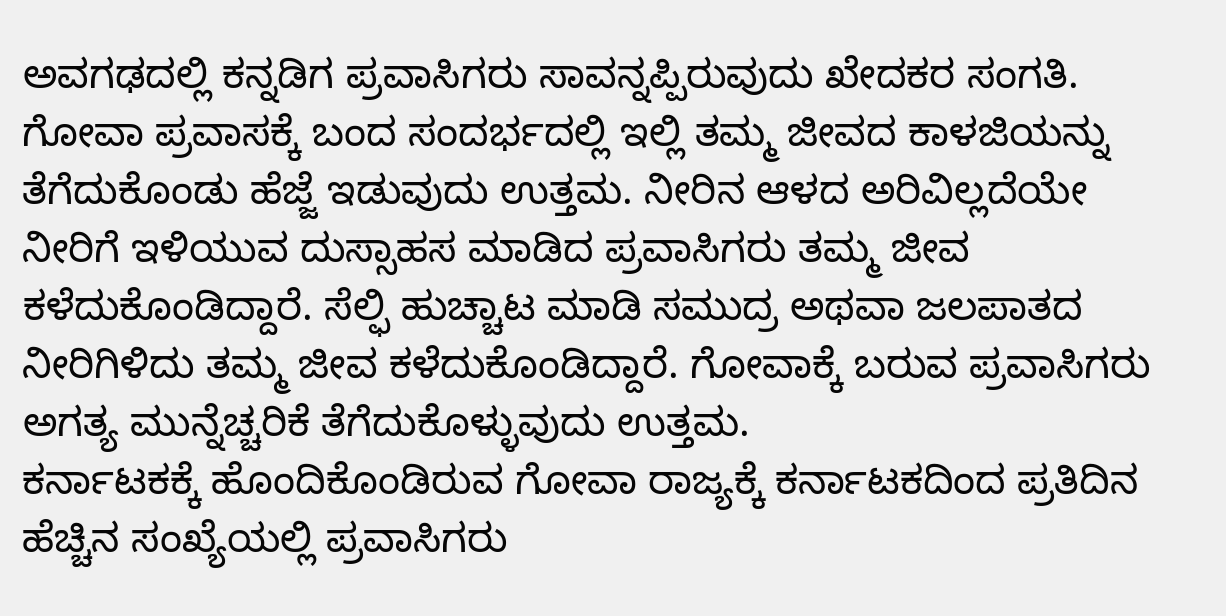ಅವಗಢದಲ್ಲಿ ಕನ್ನಡಿಗ ಪ್ರವಾಸಿಗರು ಸಾವನ್ನಪ್ಪಿರುವುದು ಖೇದಕರ ಸಂಗತಿ.
ಗೋವಾ ಪ್ರವಾಸಕ್ಕೆ ಬಂದ ಸಂದರ್ಭದಲ್ಲಿ ಇಲ್ಲಿ ತಮ್ಮ ಜೀವದ ಕಾಳಜಿಯನ್ನು ತೆಗೆದುಕೊಂಡು ಹೆಜ್ಜೆ ಇಡುವುದು ಉತ್ತಮ. ನೀರಿನ ಆಳದ ಅರಿವಿಲ್ಲದೆಯೇ ನೀರಿಗೆ ಇಳಿಯುವ ದುಸ್ಸಾಹಸ ಮಾಡಿದ ಪ್ರವಾಸಿಗರು ತಮ್ಮ ಜೀವ ಕಳೆದುಕೊಂಡಿದ್ದಾರೆ. ಸೆಲ್ಫಿ ಹುಚ್ಚಾಟ ಮಾಡಿ ಸಮುದ್ರ ಅಥವಾ ಜಲಪಾತದ ನೀರಿಗಿಳಿದು ತಮ್ಮ ಜೀವ ಕಳೆದುಕೊಂಡಿದ್ದಾರೆ. ಗೋವಾಕ್ಕೆ ಬರುವ ಪ್ರವಾಸಿಗರು ಅಗತ್ಯ ಮುನ್ನೆಚ್ಚರಿಕೆ ತೆಗೆದುಕೊಳ್ಳುವುದು ಉತ್ತಮ.
ಕರ್ನಾಟಕಕ್ಕೆ ಹೊಂದಿಕೊಂಡಿರುವ ಗೋವಾ ರಾಜ್ಯಕ್ಕೆ ಕರ್ನಾಟಕದಿಂದ ಪ್ರತಿದಿನ ಹೆಚ್ಚಿನ ಸಂಖ್ಯೆಯಲ್ಲಿ ಪ್ರವಾಸಿಗರು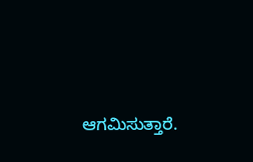ಆಗಮಿಸುತ್ತಾರೆ.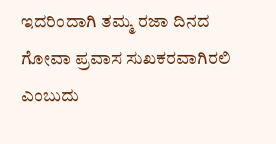ಇದರಿಂದಾಗಿ ತಮ್ಮ ರಜಾ ದಿನದ ಗೋವಾ ಪ್ರವಾಸ ಸುಖಕರವಾಗಿರಲಿ ಎಂಬುದು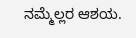ನಮ್ಮೆಲ್ಲರ ಆಶಯ.